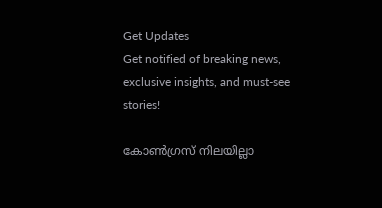Get Updates
Get notified of breaking news, exclusive insights, and must-see stories!

കോണ്‍ഗ്രസ് നിലയില്ലാ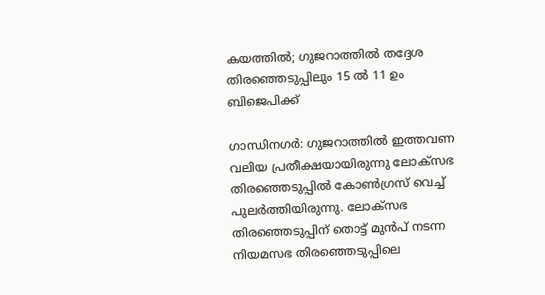കയത്തില്‍; ഗുജറാത്തില്‍ തദ്ദേശ തിരഞ്ഞെടുപ്പിലും 15 ല്‍ 11 ഉം ബിജെപിക്ക്

ഗാന്ധിനഗര്‍: ഗുജറാത്തില്‍ ഇത്തവണ വലിയ പ്രതീക്ഷയായിരുന്നു ലോക്സഭ തിരഞ്ഞെടുപ്പില്‍ കോണ്‍ഗ്രസ് വെച്ച് പുലര്‍ത്തിയിരുന്നു. ലോക്സഭ തിരഞ്ഞെടുപ്പിന് തൊട്ട് മുന്‍പ് നടന്ന നിയമസഭ തിരഞ്ഞെടുപ്പിലെ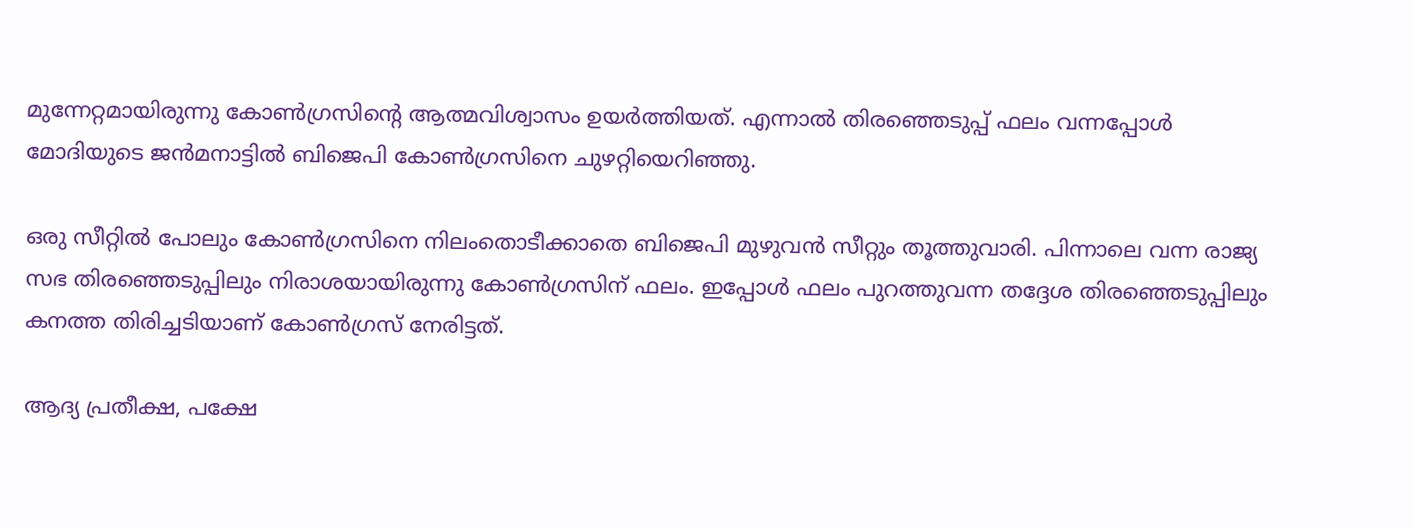മുന്നേറ്റമായിരുന്നു കോണ്‍ഗ്രസിന്‍റെ ആത്മവിശ്വാസം ഉയര്‍ത്തിയത്. എന്നാല്‍ തിരഞ്ഞെടുപ്പ് ഫലം വന്നപ്പോള്‍ മോദിയുടെ ജന്‍മനാട്ടില്‍ ബിജെപി കോണ്‍ഗ്രസിനെ ചുഴറ്റിയെറിഞ്ഞു.

ഒരു സീറ്റില്‍ പോലും കോണ്‍ഗ്രസിനെ നിലംതൊടീക്കാതെ ബിജെപി മുഴുവന്‍ സീറ്റും തൂത്തുവാരി. പിന്നാലെ വന്ന രാജ്യ സഭ തിരഞ്ഞെടുപ്പിലും നിരാശയായിരുന്നു കോണ്‍ഗ്രസിന് ഫലം. ഇപ്പോള്‍ ഫലം പുറത്തുവന്ന തദ്ദേശ തിരഞ്ഞെടുപ്പിലും കനത്ത തിരിച്ചടിയാണ് കോണ്‍ഗ്രസ് നേരിട്ടത്.

ആദ്യ പ്രതീക്ഷ, പക്ഷേ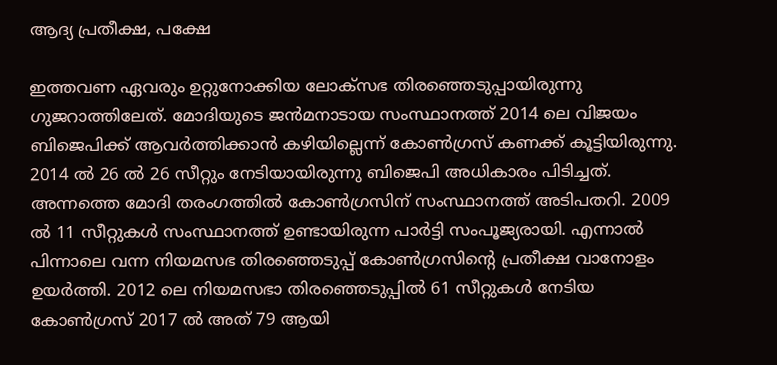ആദ്യ പ്രതീക്ഷ, പക്ഷേ

ഇത്തവണ ഏവരും ഉറ്റുനോക്കിയ ലോക്സഭ തിരഞ്ഞെടുപ്പായിരുന്നു ഗുജറാത്തിലേത്. മോദിയുടെ ജന്‍മനാടായ സംസ്ഥാനത്ത് 2014 ലെ വിജയം ബിജെപിക്ക് ആവര്‍ത്തിക്കാന്‍ കഴിയില്ലെന്ന് കോണ്‍ഗ്രസ് കണക്ക് കൂട്ടിയിരുന്നു. 2014 ല്‍ 26 ല്‍ 26 സീറ്റും നേടിയായിരുന്നു ബിജെപി അധികാരം പിടിച്ചത്. അന്നത്തെ മോദി തരംഗത്തില്‍ കോണ്‍ഗ്രസിന് സംസ്ഥാനത്ത് അടിപതറി. 2009 ല്‍ 11 സീറ്റുകള്‍ സംസ്ഥാനത്ത് ഉണ്ടായിരുന്ന പാര്‍ട്ടി സംപൂജ്യരായി. എന്നാല്‍ പിന്നാലെ വന്ന നിയമസഭ തിരഞ്ഞെടുപ്പ് കോണ്‍ഗ്രസിന്‍റെ പ്രതീക്ഷ വാനോളം ഉയര്‍ത്തി. 2012 ലെ നിയമസഭാ തിരഞ്ഞെടുപ്പില്‍ 61 സീറ്റുകള്‍ നേടിയ കോണ്‍ഗ്രസ് 2017 ല്‍ അത് 79 ആയി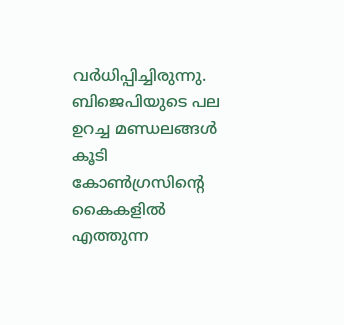വര്‍ധിപ്പിച്ചിരുന്നു. ബിജെപിയുടെ പല ഉറച്ച മണ്ഡലങ്ങള്‍ കൂടി കോണ്‍ഗ്രസിന്‍റെ കൈകളില്‍ എത്തുന്ന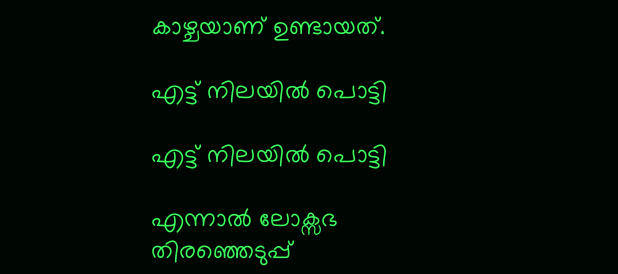കാഴ്ചയാണ് ഉണ്ടായത്.

എട്ട് നിലയില്‍ പൊട്ടി

എട്ട് നിലയില്‍ പൊട്ടി

എന്നാല്‍ ലോക്സഭ തിരഞ്ഞെടുപ്പ്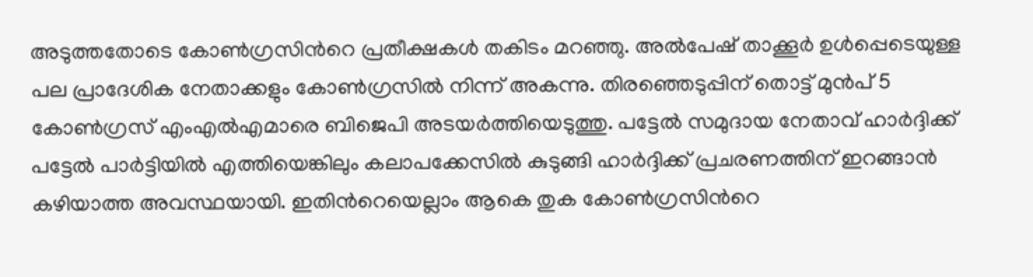അടുത്തതോടെ കോണ്‍ഗ്രസിന്‍റെ പ്രതീക്ഷകള്‍ തകിടം മറഞ്ഞു. അല്‍പേഷ് താക്കൂര്‍ ഉള്‍പ്പെടെയുള്ള പല പ്രാദേശിക നേതാക്കളും കോണ്‍ഗ്രസില്‍ നിന്ന് അകന്നു. തിരഞ്ഞെടുപ്പിന് തൊട്ട് മുന്‍പ് 5 കോണ്‍ഗ്രസ് എംഎല്‍എമാരെ ബിജെപി അടയര്‍ത്തിയെടുത്തു. പട്ടേല്‍ സമുദായ നേതാവ് ഹാര്‍ദ്ദിക്ക് പട്ടേല്‍ പാര്‍ട്ടിയില്‍ എത്തിയെങ്കിലും കലാപക്കേസില്‍ കുടുങ്ങി ഹാര്‍ദ്ദിക്ക് പ്രചരണത്തിന് ഇറങ്ങാന്‍ കഴിയാത്ത അവസ്ഥയായി. ഇതിന്‍റെയെല്ലാം ആകെ തുക കോണ്‍ഗ്രസിന്‍റെ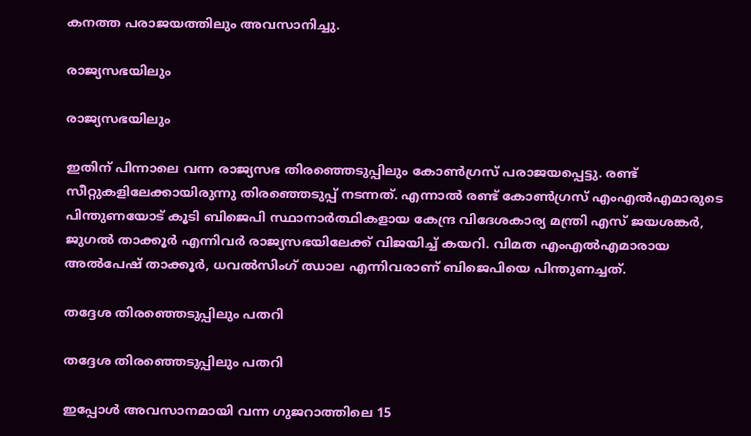കനത്ത പരാജയത്തിലും അവസാനിച്ചു.

രാജ്യസഭയിലും

രാജ്യസഭയിലും

ഇതിന് പിന്നാലെ വന്ന രാജ്യസഭ തിരഞ്ഞെടുപ്പിലും കോണ്‍ഗ്രസ് പരാജയപ്പെട്ടു. രണ്ട് സീറ്റുകളിലേക്കായിരുന്നു തിരഞ്ഞെടുപ്പ് നടന്നത്. എന്നാല്‍ രണ്ട് കോണ്‍ഗ്രസ് എംഎല്‍എമാരുടെ പിന്തുണയോട് കൂടി ബിജെപി സ്ഥാനാര്‍ത്ഥികളായ കേന്ദ്ര വിദേശകാര്യ മന്ത്രി എസ് ജയശങ്കര്‍, ജുഗല്‍ താക്കൂര്‍ എന്നിവര്‍ രാജ്യസഭയിലേക്ക് വിജയിച്ച് കയറി. വിമത എംഎല്‍എമാരായ അല്‍പേഷ് താക്കൂര്‍, ധവല്‍സിംഗ് ഝാല എന്നിവരാണ് ബിജെപിയെ പിന്തുണച്ചത്.

തദ്ദേശ തിരഞ്ഞെടുപ്പിലും പതറി

തദ്ദേശ തിരഞ്ഞെടുപ്പിലും പതറി

ഇപ്പോള്‍ അവസാനമായി വന്ന ഗുജറാത്തിലെ 15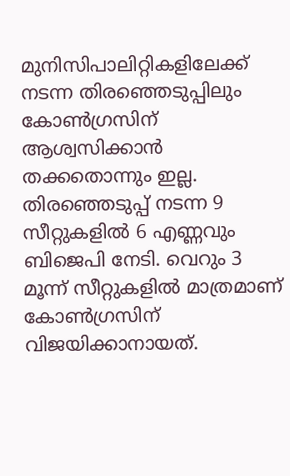മുനിസിപാലിറ്റികളിലേക്ക് നടന്ന തിരഞ്ഞെടുപ്പിലും കോണ്‍ഗ്രസിന് ആശ്വസിക്കാന്‍ തക്കതൊന്നും ഇല്ല. തിരഞ്ഞെടുപ്പ് നടന്ന 9 സീറ്റുകളില്‍ 6 എണ്ണവും ബിജെപി നേടി. വെറും 3 മൂന്ന് സീറ്റുകളില്‍ മാത്രമാണ് കോണ്‍ഗ്രസിന് വിജയിക്കാനായത്.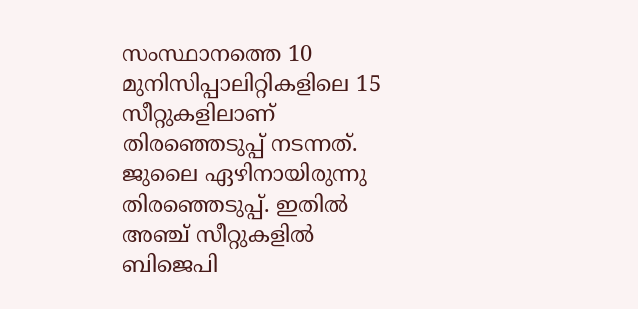സംസ്ഥാനത്തെ 10 മുനിസിപ്പാലിറ്റികളിലെ 15 സീറ്റുകളിലാണ് തിരഞ്ഞെടുപ്പ് നടന്നത്. ജുലൈ ഏഴിനായിരുന്നു തിരഞ്ഞെടുപ്പ്. ഇതില്‍ അഞ്ച് സീറ്റുകളില്‍ ബിജെപി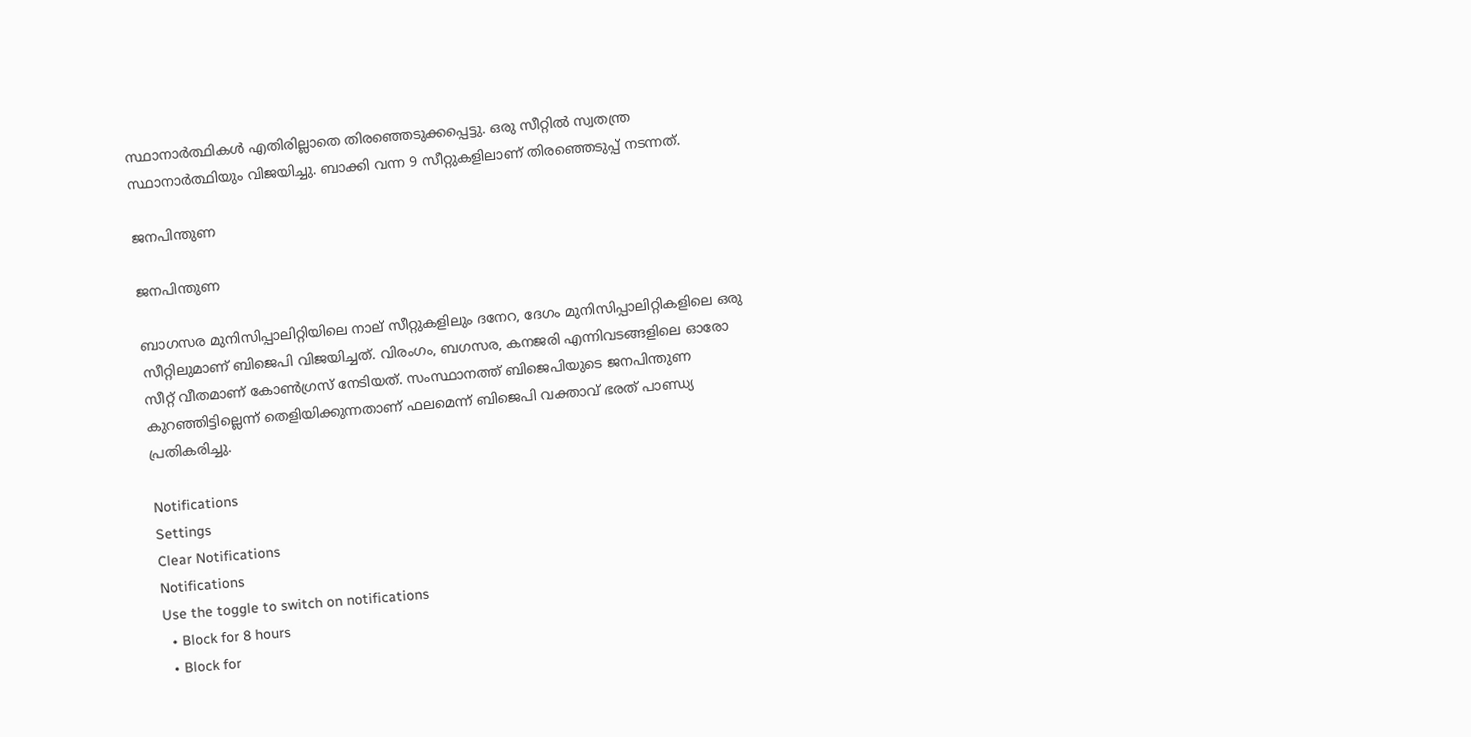സ്ഥാനാര്‍ത്ഥികള്‍ എതിരില്ലാതെ തിരഞ്ഞെടുക്കപ്പെട്ടു. ഒരു സീറ്റില്‍ സ്വതന്ത്ര സ്ഥാനാര്‍ത്ഥിയും വിജയിച്ചു. ബാക്കി വന്ന 9 സീറ്റുകളിലാണ് തിരഞ്ഞെടുപ്പ് നടന്നത്.

ജനപിന്തുണ

ജനപിന്തുണ

ബാഗസര മുനിസിപ്പാലിറ്റിയിലെ നാല് സീറ്റുകളിലും ദനേറ, ദേഗം മുനിസിപ്പാലിറ്റികളിലെ ഒരു സീറ്റിലുമാണ് ബിജെപി വിജയിച്ചത്. വിരംഗം, ബഗസര, കനജരി എന്നിവടങ്ങളിലെ ഓരോ സീറ്റ് വീതമാണ് കോണ്‍ഗ്രസ് നേടിയത്. സംസ്ഥാനത്ത് ബിജെപിയുടെ ജനപിന്തുണ കുറഞ്ഞിട്ടില്ലെന്ന് തെളിയിക്കുന്നതാണ് ഫലമെന്ന് ബിജെപി വക്താവ് ഭരത് പാണ്ഡ്യ പ്രതികരിച്ചു.

Notifications
Settings
Clear Notifications
Notifications
Use the toggle to switch on notifications
  • Block for 8 hours
  • Block for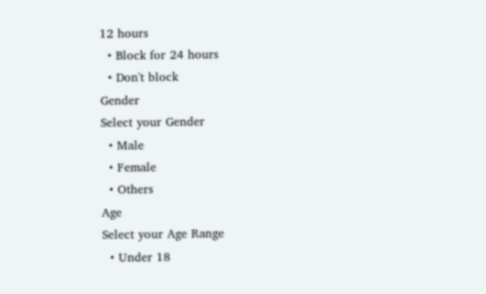12 hours
  • Block for 24 hours
  • Don't block
Gender
Select your Gender
  • Male
  • Female
  • Others
Age
Select your Age Range
  • Under 18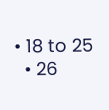• 18 to 25
  • 26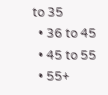to 35
  • 36 to 45
  • 45 to 55
  • 55+